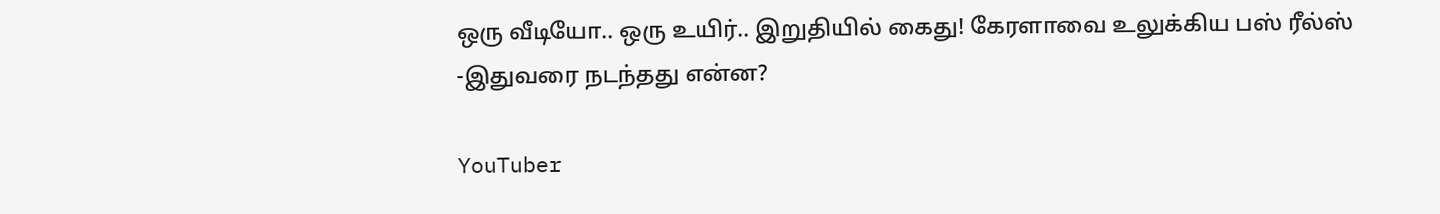ஒரு வீடியோ.. ஒரு உயிர்.. இறுதியில் கைது! கேரளாவை உலுக்கிய பஸ் ரீல்ஸ் -இதுவரை நடந்தது என்ன?

YouTuber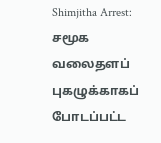Shimjitha Arrest: சமூக வலைதளப் புகழுக்காகப் போடப்பட்ட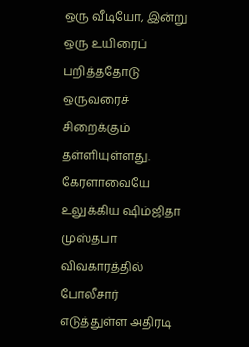ஒரு வீடியோ, இன்று ஒரு உயிரைப் பறித்ததோடு ஒருவரைச் சிறைக்கும் தள்ளியுள்ளது. கேரளாவையே உலுக்கிய ஷிம்ஜிதா முஸ்தபா விவகாரத்தில் போலீசார் எடுத்துள்ள அதிரடி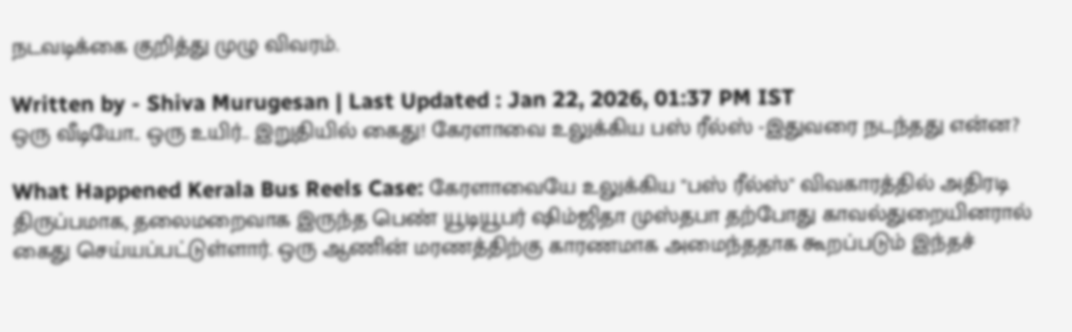நடவடிக்கை குறித்து முழு விவரம்.

Written by - Shiva Murugesan | Last Updated : Jan 22, 2026, 01:37 PM IST
ஒரு வீடியோ.. ஒரு உயிர்.. இறுதியில் கைது! கேரளாவை உலுக்கிய பஸ் ரீல்ஸ் -இதுவரை நடந்தது என்ன?

What Happened Kerala Bus Reels Case: கேரளாவையே உலுக்கிய "பஸ் ரீல்ஸ்" விவகாரத்தில் அதிரடி திருப்பமாக, தலைமறைவாக இருந்த பெண் யூடியூபர் ஷிம்ஜிதா முஸ்தபா தற்போது காவல்துறையினரால் கைது செய்யப்பட்டுள்ளார். ஒரு ஆணின் மரணத்திற்கு காரணமாக அமைந்ததாக கூறப்படும் இந்தச்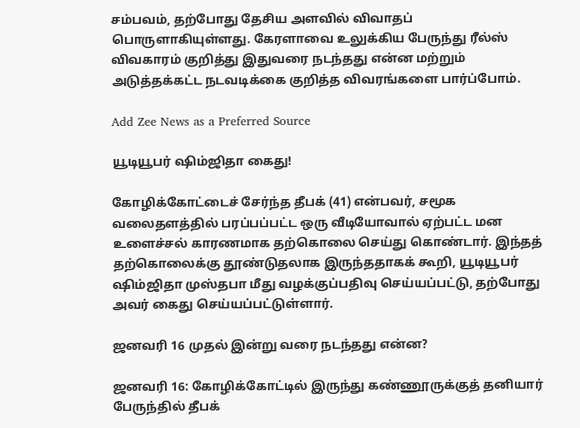சம்பவம், தற்போது தேசிய அளவில் விவாதப் பொருளாகியுள்ளது. கேரளாவை உலுக்கிய பேருந்து ரீல்ஸ் விவகாரம் குறித்து இதுவரை நடந்தது என்ன மற்றும் அடுத்தக்கட்ட நடவடிக்கை குறித்த விவரங்களை பார்ப்போம்.

Add Zee News as a Preferred Source

யூடியூபர் ஷிம்ஜிதா கைது!

கோழிக்கோட்டைச் சேர்ந்த தீபக் (41) என்பவர், சமூக வலைதளத்தில் பரப்பப்பட்ட ஒரு வீடியோவால் ஏற்பட்ட மன உளைச்சல் காரணமாக தற்கொலை செய்து கொண்டார். இந்தத் தற்கொலைக்கு தூண்டுதலாக இருந்ததாகக் கூறி, யூடியூபர் ஷிம்ஜிதா முஸ்தபா மீது வழக்குப்பதிவு செய்யப்பட்டு, தற்போது அவர் கைது செய்யப்பட்டுள்ளார்.

ஜனவரி 16 முதல் இன்று வரை நடந்தது என்ன?

ஜனவரி 16: கோழிக்கோட்டில் இருந்து கண்ணூருக்குத் தனியார் பேருந்தில் தீபக்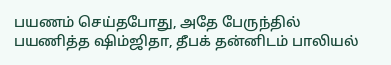பயணம் செய்தபோது, அதே பேருந்தில் பயணித்த ஷிம்ஜிதா, தீபக் தன்னிடம் பாலியல்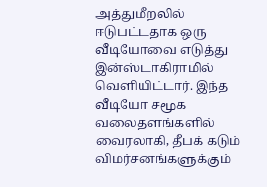அத்துமீறலில் ஈடுபட்டதாக ஒரு வீடியோவை எடுத்து இன்ஸ்டாகிராமில் வெளியிட்டார். இந்த வீடியோ சமூக வலைதளங்களில் வைரலாகி, தீபக் கடும் விமர்சனங்களுக்கும்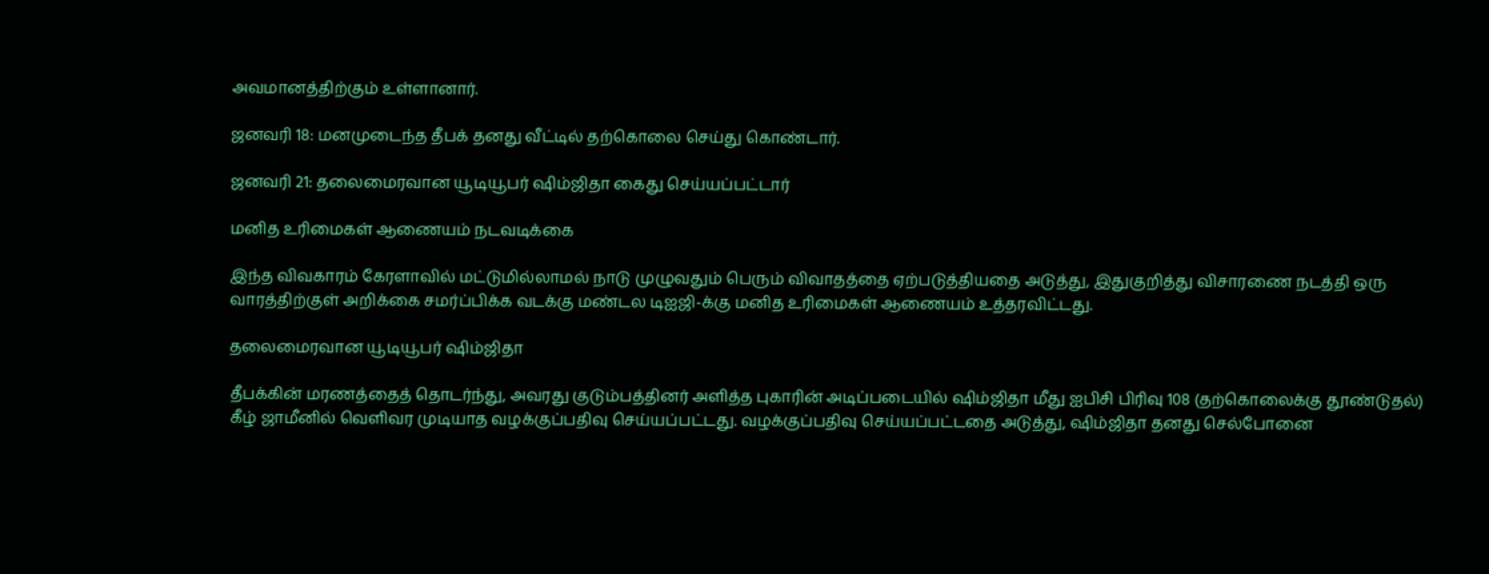அவமானத்திற்கும் உள்ளானார்.

ஜனவரி 18: மனமுடைந்த தீபக் தனது வீட்டில் தற்கொலை செய்து கொண்டார்.

ஜனவரி 21: தலைமைரவான யூடியூபர் ஷிம்ஜிதா கைது செய்யப்பட்டார்

மனித உரிமைகள் ஆணையம் நடவடிக்கை

இந்த விவகாரம் கேரளாவில் மட்டுமில்லாமல் நாடு முழுவதும் பெரும் விவாதத்தை ஏற்படுத்தியதை அடுத்து, இதுகுறித்து விசாரணை நடத்தி ஒரு வாரத்திற்குள் அறிக்கை சமர்ப்பிக்க வடக்கு மண்டல டிஐஜி-க்கு மனித உரிமைகள் ஆணையம் உத்தரவிட்டது.

தலைமைரவான யூடியூபர் ஷிம்ஜிதா

தீபக்கின் மரணத்தைத் தொடர்ந்து, அவரது குடும்பத்தினர் அளித்த புகாரின் அடிப்படையில் ஷிம்ஜிதா மீது ஐபிசி பிரிவு 108 (தற்கொலைக்கு தூண்டுதல்) கீழ் ஜாமீனில் வெளிவர முடியாத வழக்குப்பதிவு செய்யப்பட்டது. வழக்குப்பதிவு செய்யப்பட்டதை அடுத்து, ஷிம்ஜிதா தனது செல்போனை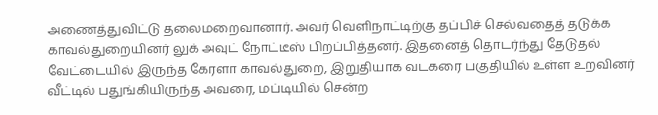அணைத்துவிட்டு தலைமறைவானார். அவர் வெளிநாட்டிற்கு தப்பிச் செல்வதைத் தடுக்க காவல்துறையினர் லுக் அவுட் நோட்டீஸ் பிறப்பித்தனர். இதனைத் தொடர்ந்து தேடுதல் வேட்டையில் இருந்த கேரளா காவல்துறை, இறுதியாக வடகரை பகுதியில் உள்ள உறவினர் வீட்டில் பதுங்கியிருந்த அவரை, மப்டியில் சென்ற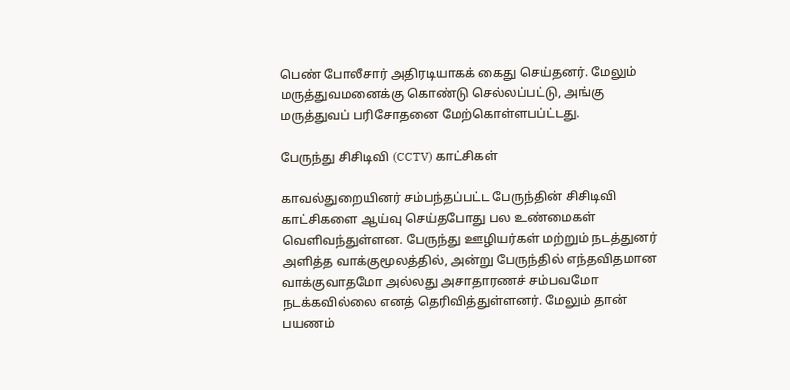பெண் போலீசார் அதிரடியாகக் கைது செய்தனர். மேலும் மருத்துவமனைக்கு கொண்டு செல்லப்பட்டு, அங்கு மருத்துவப் பரிசோதனை மேற்கொள்ளபப்ட்டது.

பேருந்து சிசிடிவி (CCTV) காட்சிகள்

காவல்துறையினர் சம்பந்தப்பட்ட பேருந்தின் சிசிடிவி காட்சிகளை ஆய்வு செய்தபோது பல உண்மைகள் வெளிவந்துள்ளன. பேருந்து ஊழியர்கள் மற்றும் நடத்துனர் அளித்த வாக்குமூலத்தில், அன்று பேருந்தில் எந்தவிதமான வாக்குவாதமோ அல்லது அசாதாரணச் சம்பவமோ நடக்கவில்லை எனத் தெரிவித்துள்ளனர். மேலும் தான் பயணம்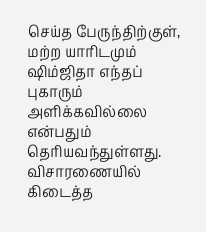செய்த பேருந்திற்குள், மற்ற யாரிடமும் ஷிம்ஜிதா எந்தப் புகாரும் அளிக்கவில்லை என்பதும் தெரியவந்துள்ளது. விசாரணையில் கிடைத்த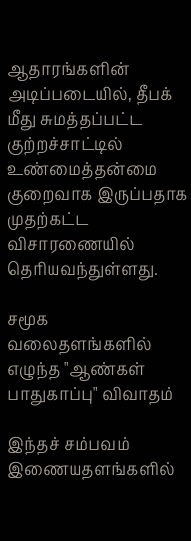ஆதாரங்களின் அடிப்படையில், தீபக் மீது சுமத்தப்பட்ட குற்றச்சாட்டில் உண்மைத்தன்மை குறைவாக இருப்பதாக முதற்கட்ட விசாரணையில் தெரியவந்துள்ளது.

சமூக வலைதளங்களில் எழுந்த "ஆண்கள் பாதுகாப்பு" விவாதம்

இந்தச் சம்பவம் இணையதளங்களில்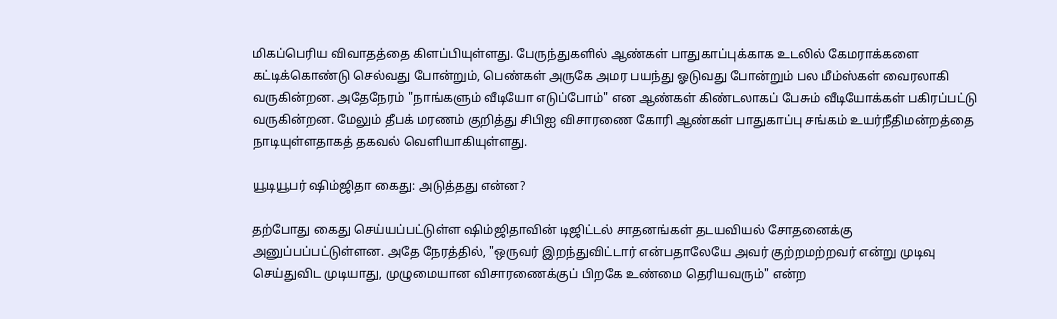மிகப்பெரிய விவாதத்தை கிளப்பியுள்ளது. பேருந்துகளில் ஆண்கள் பாதுகாப்புக்காக உடலில் கேமராக்களை கட்டிக்கொண்டு செல்வது போன்றும், பெண்கள் அருகே அமர பயந்து ஓடுவது போன்றும் பல மீம்ஸ்கள் வைரலாகி வருகின்றன. அதேநேரம் "நாங்களும் வீடியோ எடுப்போம்" என ஆண்கள் கிண்டலாகப் பேசும் வீடியோக்கள் பகிரப்பட்டு வருகின்றன. மேலும் தீபக் மரணம் குறித்து சிபிஐ விசாரணை கோரி ஆண்கள் பாதுகாப்பு சங்கம் உயர்நீதிமன்றத்தை நாடியுள்ளதாகத் தகவல் வெளியாகியுள்ளது.

யூடியூபர் ஷிம்ஜிதா கைது: அடுத்தது என்ன?

தற்போது கைது செய்யப்பட்டுள்ள ஷிம்ஜிதாவின் டிஜிட்டல் சாதனங்கள் தடயவியல் சோதனைக்கு அனுப்பப்பட்டுள்ளன. அதே நேரத்தில், "ஒருவர் இறந்துவிட்டார் என்பதாலேயே அவர் குற்றமற்றவர் என்று முடிவு செய்துவிட முடியாது, முழுமையான விசாரணைக்குப் பிறகே உண்மை தெரியவரும்" என்ற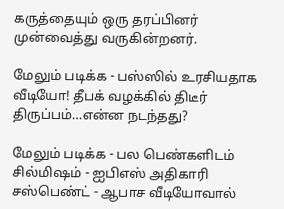கருத்தையும் ஒரு தரப்பினர் முன்வைத்து வருகின்றனர்.

மேலும் படிக்க - பஸ்ஸில் உரசியதாக வீடியோ! தீபக் வழக்கில் திடீர் திருப்பம்…என்ன நடந்தது?

மேலும் படிக்க - பல பெண்களிடம் சில்மிஷம் - ஐபிஎஸ் அதிகாரி சஸ்பெண்ட் - ஆபாச வீடியோவால்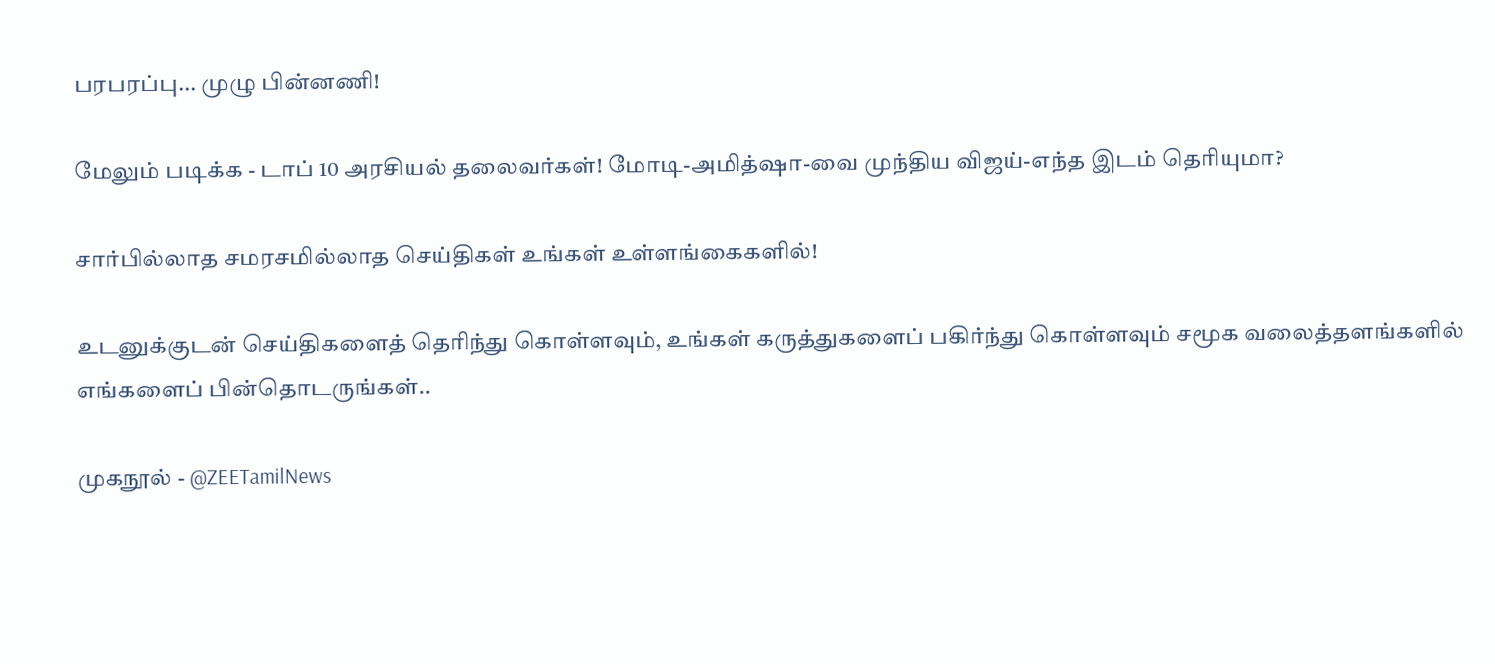பரபரப்பு... முழு பின்னணி!

மேலும் படிக்க - டாப் 10 அரசியல் தலைவர்கள்! மோடி-அமித்ஷா-வை முந்திய விஜய்-எந்த இடம் தெரியுமா?

சார்பில்லாத சமரசமில்லாத செய்திகள் உங்கள் உள்ளங்கைகளில்!

உடனுக்குடன் செய்திகளைத் தெரிந்து கொள்ளவும், உங்கள் கருத்துகளைப் பகிர்ந்து கொள்ளவும் சமூக வலைத்தளங்களில் எங்களைப் பின்தொடருங்கள்..

முகநூல் - @ZEETamilNews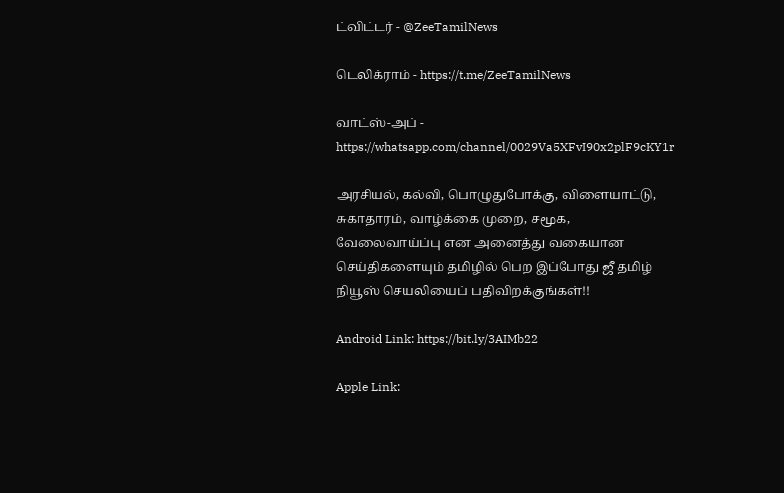ட்விட்டர் - @ZeeTamilNews

டெலிக்ராம் - https://t.me/ZeeTamilNews

வாட்ஸ்-அப் - https://whatsapp.com/channel/0029Va5XFvI90x2plF9cKY1r

அரசியல், கல்வி, பொழுதுபோக்கு, விளையாட்டு, சுகாதாரம், வாழ்க்கை முறை, சமூக, வேலைவாய்ப்பு என அனைத்து வகையான செய்திகளையும் தமிழில் பெற இப்போது ஜீ தமிழ் நியூஸ் செயலியைப் பதிவிறக்குங்கள்!!

Android Link: https://bit.ly/3AIMb22

Apple Link: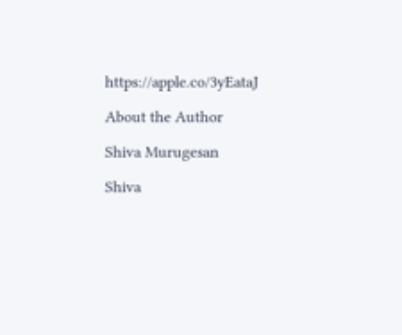https://apple.co/3yEataJ

About the Author

Shiva Murugesan

Shiva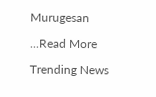Murugesan

...Read More

Trending News